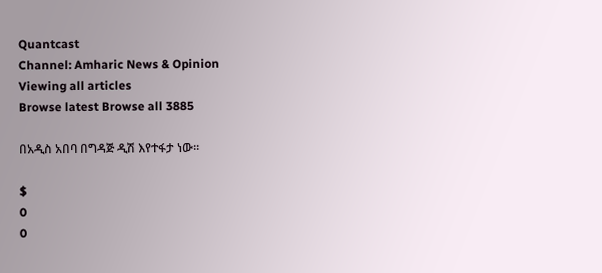Quantcast
Channel: Amharic News & Opinion
Viewing all articles
Browse latest Browse all 3885

በአዲስ አበባ በግዳጅ ዲሽ እየተፋታ ነው።

$
0
0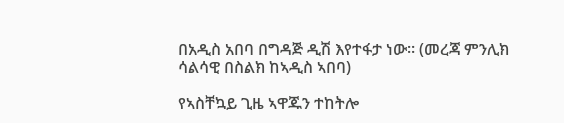በአዲስ አበባ በግዳጅ ዲሽ እየተፋታ ነው። (መረጃ ምንሊክ ሳልሳዊ በስልክ ከኣዲስ ኣበባ)

የኣስቸኳይ ጊዜ ኣዋጁን ተከትሎ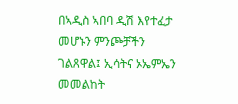በኣዲስ ኣበባ ዲሽ እየተፈታ መሆኑን ምንጮቻችን ገልጸዋል፤ ኢሳትና ኦኤምኤን መመልከት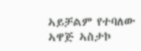ኣይቻልም የተባለው ኣዋጅ ኣስታኮ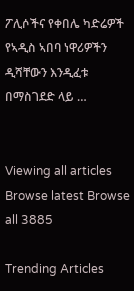ፖሊሶችና የቀበሌ ካድሬዎች የኣዲስ ኣበባ ነዋሪዎችን ዲሻቸውን እንዲፈቱ በማስገደድ ላይ …


Viewing all articles
Browse latest Browse all 3885

Trending Articles